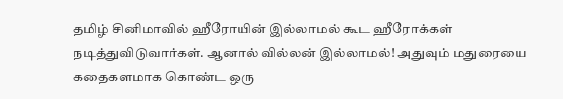தமிழ் சினிமாவில் ஹீரோயின் இல்லாமல் கூட ஹீரோக்கள் நடித்துவிடுவார்கள். ஆனால் வில்லன் இல்லாமல்! அதுவும் மதுரையை கதைகளமாக கொண்ட ஒரு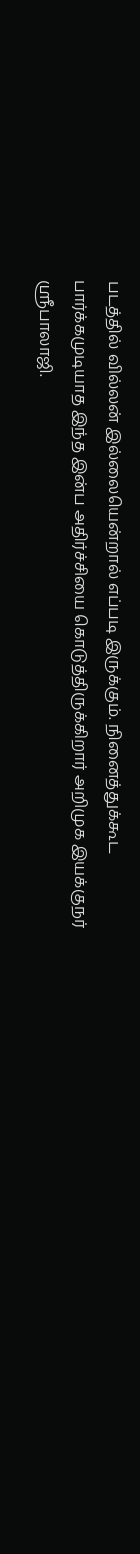படத்தில் வில்லன் இல்லையென்றால் எப்படி இருக்கும். நினைத்துக்கூட பார்க்கமுடியாத இந்த இன்ப அதிர்ச்சியை கொடுத்திருக்கிறார் அறிமுக இயக்குநர் ஸ்ரீபாலாஜி.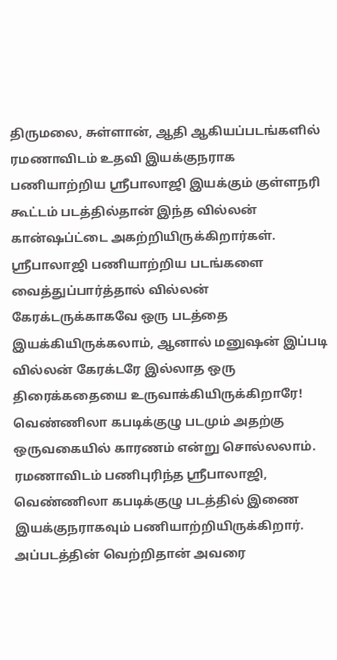திருமலை, சுள்ளான், ஆதி ஆகியப்படங்களில் ரமணாவிடம் உதவி இயக்குநராக பணியாற்றிய ஸ்ரீபாலாஜி இயக்கும் குள்ளநரி கூட்டம் படத்தில்தான் இந்த வில்லன் கான்ஷப்ட்டை அகற்றியிருக்கிறார்கள். ஸ்ரீபாலாஜி பணியாற்றிய படங்களை வைத்துப்பார்த்தால் வில்லன் கேரக்டருக்காகவே ஒரு படத்தை இயக்கியிருக்கலாம், ஆனால் மனுஷன் இப்படி வில்லன் கேரக்டரே இல்லாத ஒரு திரைக்கதையை உருவாக்கியிருக்கிறாரே!
வெண்ணிலா கபடிக்குழு படமும் அதற்கு ஒருவகையில் காரணம் என்று சொல்லலாம். ரமணாவிடம் பணிபுரிந்த ஸ்ரீபாலாஜி, வெண்ணிலா கபடிக்குழு படத்தில் இணை இயக்குநராகவும் பணியாற்றியிருக்கிறார். அப்படத்தின் வெற்றிதான் அவரை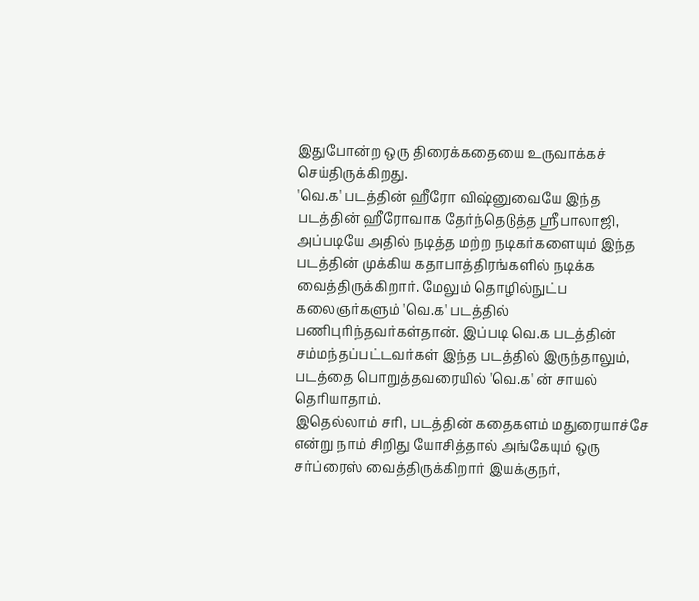இதுபோன்ற ஒரு திரைக்கதையை உருவாக்கச் செய்திருக்கிறது.
'வெ.க' படத்தின் ஹீரோ விஷ்னுவையே இந்த படத்தின் ஹீரோவாக தேர்ந்தெடுத்த ஸ்ரீபாலாஜி, அப்படியே அதில் நடித்த மற்ற நடிகர்களையும் இந்த படத்தின் முக்கிய கதாபாத்திரங்களில் நடிக்க வைத்திருக்கிறார். மேலும் தொழில்நுட்ப கலைஞர்களும் 'வெ.க' படத்தில் பணிபுரிந்தவர்கள்தான். இப்படி வெ.க படத்தின் சம்மந்தப்பட்டவர்கள் இந்த படத்தில் இருந்தாலும், படத்தை பொறுத்தவரையில் 'வெ.க' ன் சாயல் தெரியாதாம்.
இதெல்லாம் சரி, படத்தின் கதைகளம் மதுரையாச்சே என்று நாம் சிறிது யோசித்தால் அங்கேயும் ஒரு சர்ப்ரைஸ் வைத்திருக்கிறார் இயக்குநர்,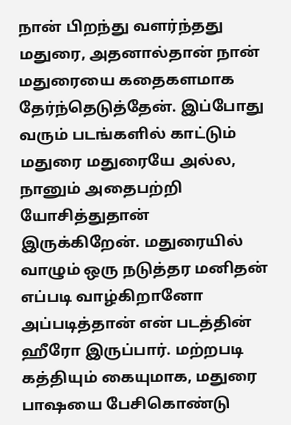நான் பிறந்து வளர்ந்தது மதுரை, அதனால்தான் நான் மதுரையை கதைகளமாக தேர்ந்தெடுத்தேன். இப்போது வரும் படங்களில் காட்டும் மதுரை மதுரையே அல்ல, நானும் அதைபற்றி யோசித்துதான் இருக்கிறேன். மதுரையில் வாழும் ஒரு நடுத்தர மனிதன் எப்படி வாழ்கிறானோ அப்படித்தான் என் படத்தின் ஹீரோ இருப்பார். மற்றபடி கத்தியும் கையுமாக, மதுரை பாஷயை பேசிகொண்டு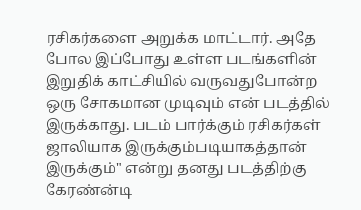ரசிகர்களை அறுக்க மாட்டார். அதே போல இப்போது உள்ள படங்களின் இறுதிக் காட்சியில் வருவதுபோன்ற ஒரு சோகமான முடிவும் என் படத்தில் இருக்காது. படம் பார்க்கும் ரசிகர்கள் ஜாலியாக இருக்கும்படியாகத்தான் இருக்கும்" என்று தனது படத்திற்கு கேரண்ன்டி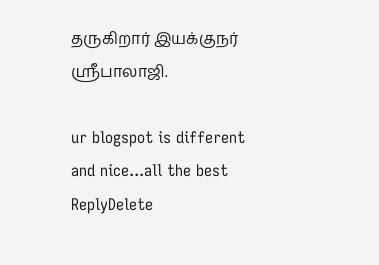தருகிறார் இயக்குநர் ஸ்ரீபாலாஜி.

ur blogspot is different and nice...all the best
ReplyDelete